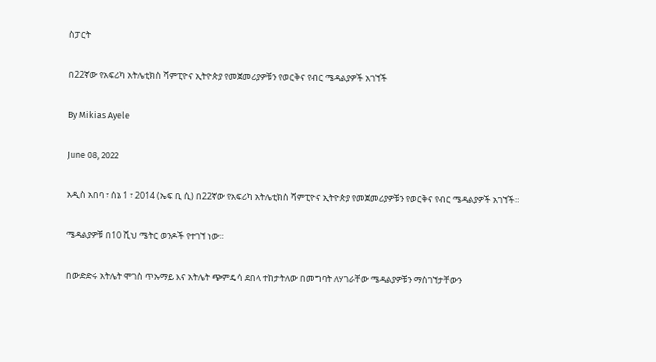ስፓርት

በ22ኛው የአፍሪካ አትሌቲክስ ሻምፒዮና ኢትዮጵያ የመጀመሪያዎቹን የወርቅና የብር ሜዳልያዎች አገኘች

By Mikias Ayele

June 08, 2022

አዲስ አበባ ፣ ሰኔ 1 ፣ 2014 (ኤፍ ቢ ሲ) በ22ኛው የአፍሪካ አትሌቲክስ ሻምፒዮና ኢትዮጵያ የመጀመሪያዎቹን የወርቅና የብር ሜዳልያዎች አገኘች።

ሜዳልያዎቹ በ10 ሺህ ሜትር ወንዶች የተገኘ ነው።

በውድድሩ አትሌት ሞገስ ጥኡማይ እና አትሌት ጭምዴሳ ደበላ ተከታትለው በመግባት ለሃገራቸው ሜዳልያዎቹን ማስገኘታቸውን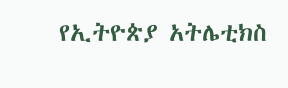የኢትዮጵያ አትሌቲክስ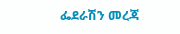ፌደራሽን መረጃ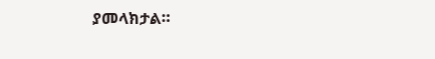ያመላክታል።